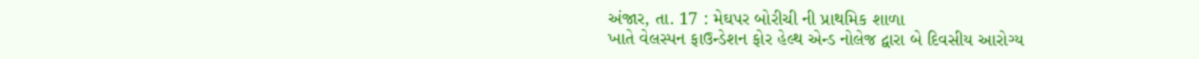અંજાર, તા. 17 : મેઘપર બોરીચી ની પ્રાથમિક શાળા
ખાતે વેલસ્પન ફાઉન્ડેશન ફોર હેલ્થ એન્ડ નોલેજ દ્વારા બે દિવસીય આરોગ્ય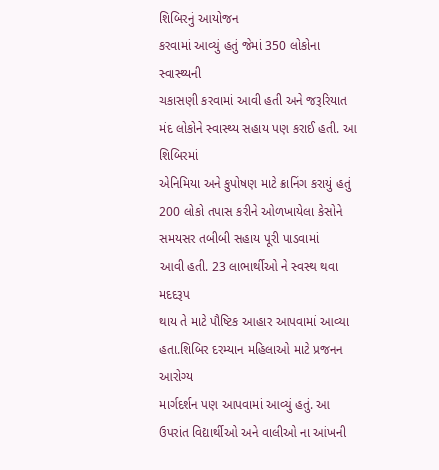શિબિરનું આયોજન
કરવામાં આવ્યું હતું જેમાં 350 લોકોના સ્વાસ્થ્યની
ચકાસણી કરવામાં આવી હતી અને જરૂરિયાત મંદ લોકોને સ્વાસ્થ્ય સહાય પણ કરાઈ હતી. આ શિબિરમાં
એનિમિયા અને કુપોષણ માટે ક્રાનિંગ કરાયું હતું 200 લોકો તપાસ કરીને ઓળખાયેલા કેસોને સમયસર તબીબી સહાય પૂરી પાડવામાં
આવી હતી. 23 લાભાર્થીઓ ને સ્વસ્થ થવા મદદરૂપ
થાય તે માટે પૌષ્ટિક આહાર આપવામાં આવ્યા હતા.શિબિર દરમ્યાન મહિલાઓ માટે પ્રજનન આરોગ્ય
માર્ગદર્શન પણ આપવામાં આવ્યું હતું. આ ઉપરાંત વિદ્યાર્થીઓ અને વાલીઓ ના આંખની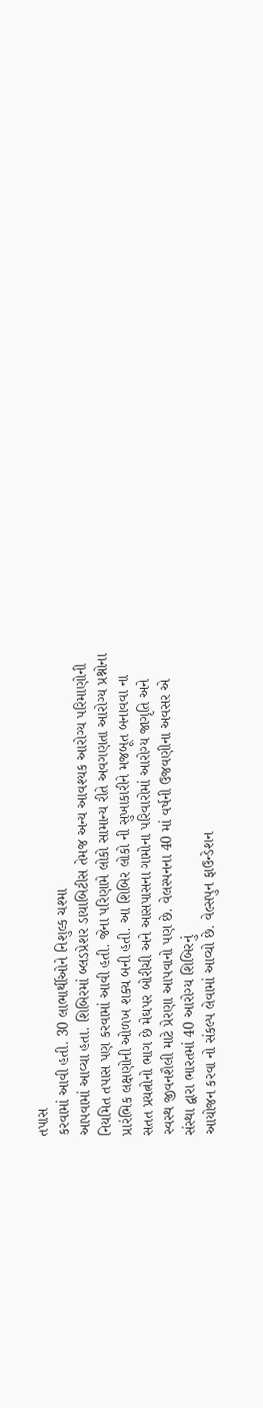તપાસ
કરવામાં આવી હતી. 30 લાભાર્થીઓને નિશુલ્ક ચશ્મા
આપવામાં આવ્યા હતા. શિબિરમાં બ્લડપ્રેશર ડાયાબિટીસ તેમજ અન્ય આવશ્યક આરોગ્ય પરિમાણોની
નિયમિત તપાસ પણ કરવામાં આવી હતી. જેના પરિણામે લોકો સામાન્ય રીતે અવગણતા આરોગ્ય પ્રશ્નોના
પ્રારંભિક લક્ષણોની ઓળખ શક્ય બની હતી. આ શિબિર લોકો ની સુખાકારીને મજબૂત બનાવવા ના
સતત પ્રયત્નોનો ભાગ છે મેઘપર બોરીચી અને આસપાસના ગામોના પરિવારોમાં આરોગ્ય જાગૃતિ અને
સ્વસ્થ જીવનશૈલી માટે પ્રેરણા આપવાનો પણ છે. વેલસ્પનના 40 માં વર્ષની ઉજવણીના અવસર એ
સંસ્થા દ્વારા ભારતમાં 40 આરોગ્ય શિબિરનું
આયોજન કરવા નો સંકલ્પ લેવામાં આવ્યો છે. વેલ્સપુન ફાઉન્ડેશન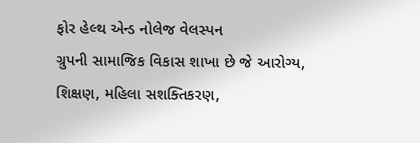ફોર હેલ્થ એન્ડ નોલેજ વેલસ્પન
ગ્રુપની સામાજિક વિકાસ શાખા છે જે આરોગ્ય, શિક્ષણ, મહિલા સશક્તિકરણ,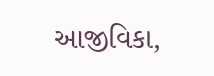આજીવિકા,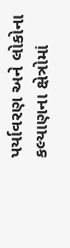પર્યાવરણ અને લોકોના કલ્યાણના ક્ષેત્રોમાં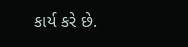કાર્ય કરે છે.